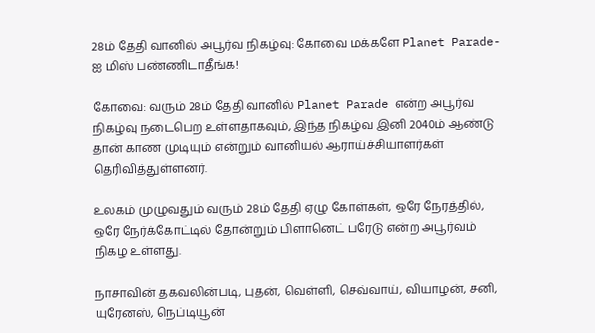28ம் தேதி வானில் அபூர்வ நிகழ்வு: கோவை மக்களே Planet Parade-ஐ மிஸ் பண்ணிடாதீங்க!

கோவை: வரும் 28ம் தேதி வானில் Planet Parade என்ற அபூர்வ நிகழ்வு நடைபெற உள்ளதாகவும், இந்த நிகழ்வ இனி 2040ம் ஆண்டு தான் காண முடியும் என்றும் வானியல் ஆராய்ச்சியாளர்கள் தெரிவித்துள்ளனர்.

உலகம் முழுவதும் வரும் 28ம் தேதி ஏழு கோள்கள், ஒரே நேரத்தில், ஒரே நேர்க்கோட்டில் தோன்றும் பிளானெட் பரேடு என்ற அபூர்வம் நிகழ உள்ளது.

நாசாவின் தகவலின்படி, புதன், வெள்ளி, செவ்வாய், வியாழன், சனி, யுரேனஸ், நெப்டியூன்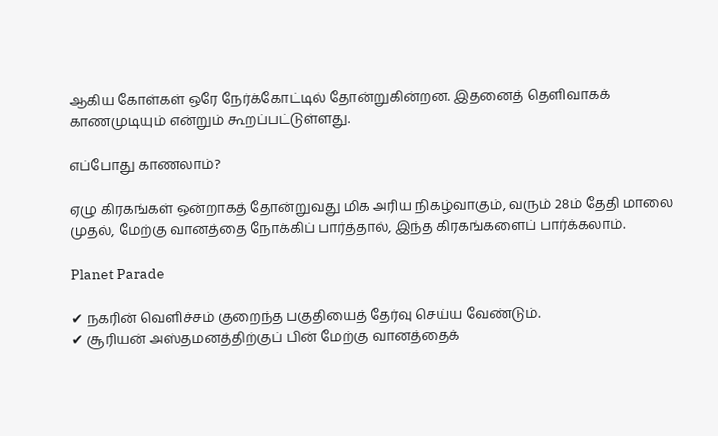ஆகிய கோள்கள் ஒரே நேர்க்கோட்டில் தோன்றுகின்றன. இதனைத் தெளிவாகக் காணமுடியும் என்றும் கூறப்பட்டுள்ளது.

எப்போது காணலாம்?

ஏழு கிரகங்கள் ஒன்றாகத் தோன்றுவது மிக அரிய நிகழ்வாகும், வரும் 28ம் தேதி மாலை முதல், மேற்கு வானத்தை நோக்கிப் பார்த்தால், இந்த கிரகங்களைப் பார்க்கலாம்.

Planet Parade

✔ நகரின் வெளிச்சம் குறைந்த பகுதியைத் தேர்வு செய்ய வேண்டும்.
✔ சூரியன் அஸ்தமனத்திற்குப் பின் மேற்கு வானத்தைக்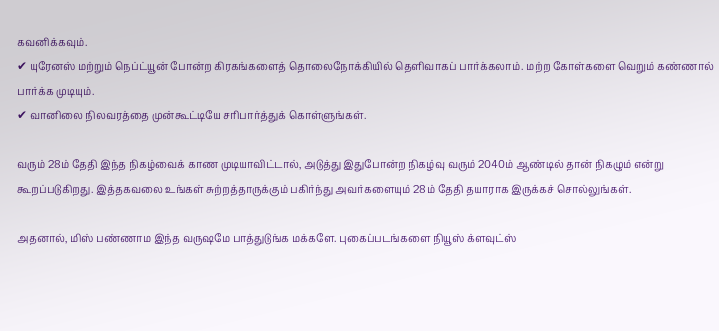கவனிக்கவும்.
✔ யுரேனஸ் மற்றும் நெப்ட்யூன் போன்ற கிரகங்களைத் தொலைநோக்கியில் தெளிவாகப் பார்க்கலாம். மற்ற கோள்களை வெறும் கண்ணால் பார்க்க முடியும்.
✔ வானிலை நிலவரத்தை முன்கூட்டியே சரிபார்த்துக் கொள்ளுங்கள்.

வரும் 28ம் தேதி இந்த நிகழ்வைக் காண முடியாவிட்டால், அடுத்து இதுபோன்ற நிகழ்வு வரும் 2040ம் ஆண்டில் தான் நிகழும் என்று கூறப்படுகிறது. இத்தகவலை உங்கள் சுற்றத்தாருக்கும் பகிர்ந்து அவர்களையும் 28ம் தேதி தயாராக இருக்கச் சொல்லுங்கள்.

அதனால், மிஸ் பண்ணாம இந்த வருஷமே பாத்துடுங்க மக்களே. புகைப்படங்களை நியூஸ் க்ளவுட்ஸ்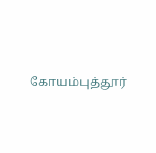கோயம்புத்தூர்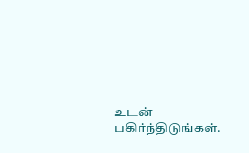உடன் பகிர்ந்திடுங்கள்.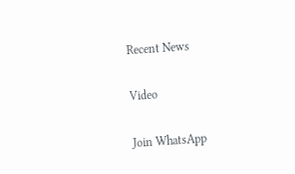Recent News

Video

Join WhatsApp